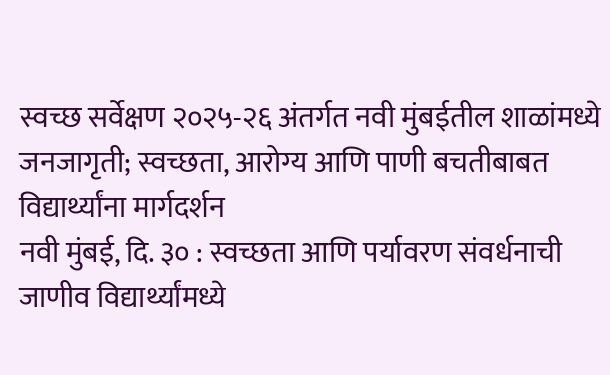स्वच्छ सर्वेक्षण २०२५-२६ अंतर्गत नवी मुंबईतील शाळांमध्ये जनजागृती; स्वच्छता, आरोग्य आणि पाणी बचतीबाबत विद्यार्थ्यांना मार्गदर्शन
नवी मुंबई, दि. ३० : स्वच्छता आणि पर्यावरण संवर्धनाची जाणीव विद्यार्थ्यांमध्ये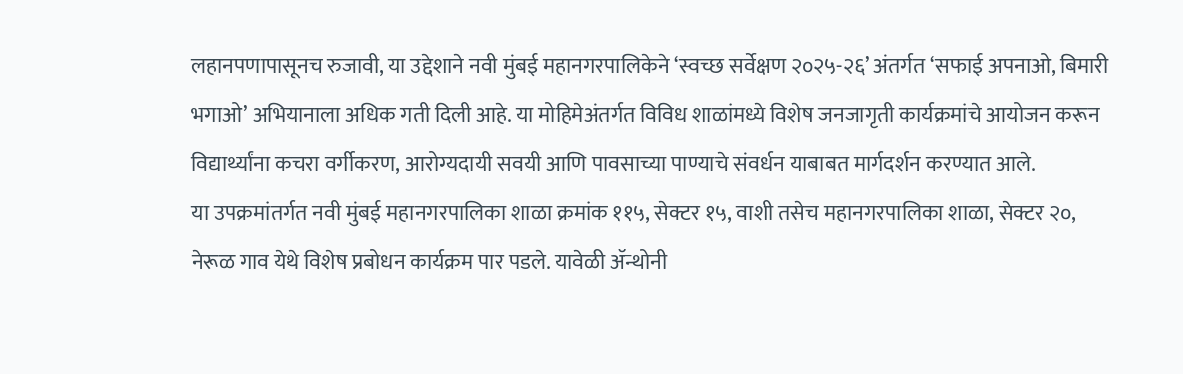लहानपणापासूनच रुजावी, या उद्देशाने नवी मुंबई महानगरपालिकेने ‘स्वच्छ सर्वेक्षण २०२५-२६’ अंतर्गत ‘सफाई अपनाओ, बिमारी भगाओ’ अभियानाला अधिक गती दिली आहे. या मोहिमेअंतर्गत विविध शाळांमध्ये विशेष जनजागृती कार्यक्रमांचे आयोजन करून विद्यार्थ्यांना कचरा वर्गीकरण, आरोग्यदायी सवयी आणि पावसाच्या पाण्याचे संवर्धन याबाबत मार्गदर्शन करण्यात आले.
या उपक्रमांतर्गत नवी मुंबई महानगरपालिका शाळा क्रमांक ११५, सेक्टर १५, वाशी तसेच महानगरपालिका शाळा, सेक्टर २०, नेरूळ गाव येथे विशेष प्रबोधन कार्यक्रम पार पडले. यावेळी ॲन्थोनी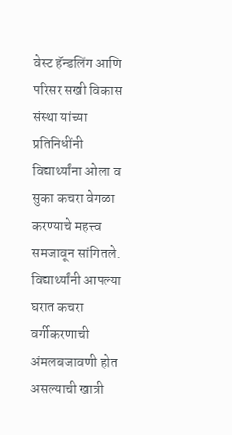वेस्ट हॅन्डलिंग आणि परिसर सखी विकास संस्था यांच्या प्रतिनिधींनी विद्यार्थ्यांना ओला व सुका कचरा वेगळा करण्याचे महत्त्व समजावून सांगितले.
विद्यार्थ्यांनी आपल्या घरात कचरा वर्गीकरणाची अंमलबजावणी होत असल्याची खात्री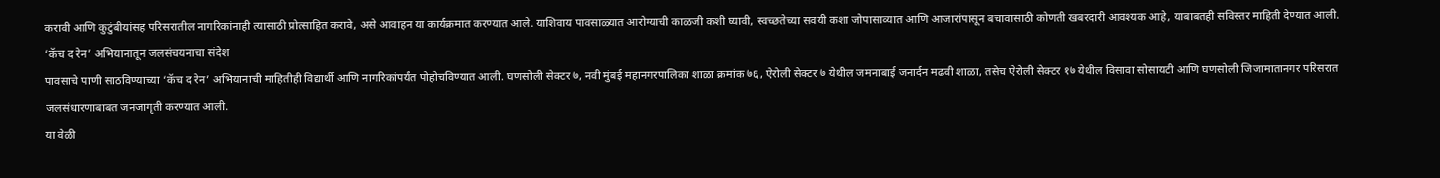करावी आणि कुटुंबीयांसह परिसरातील नागरिकांनाही त्यासाठी प्रोत्साहित करावे, असे आवाहन या कार्यक्रमात करण्यात आले. याशिवाय पावसाळ्यात आरोग्याची काळजी कशी घ्यावी, स्वच्छतेच्या सवयी कशा जोपासाव्यात आणि आजारांपासून बचावासाठी कोणती खबरदारी आवश्यक आहे, याबाबतही सविस्तर माहिती देण्यात आली.
‘कॅच द रेन’ अभियानातून जलसंचयनाचा संदेश
पावसाचे पाणी साठविण्याच्या ‘कॅच द रेन’ अभियानाची माहितीही विद्यार्थी आणि नागरिकांपर्यंत पोहोचविण्यात आली. घणसोली सेक्टर ७, नवी मुंबई महानगरपालिका शाळा क्रमांक ७६, ऐरोली सेक्टर ७ येथील जमनाबाई जनार्दन मढवी शाळा, तसेच ऐरोली सेक्टर १७ येथील विसावा सोसायटी आणि घणसोली जिजामातानगर परिसरात जलसंधारणाबाबत जनजागृती करण्यात आली.
या वेळी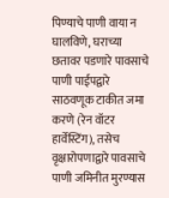पिण्याचे पाणी वाया न घालविणे, घराच्या छतावर पडणारे पावसाचे पाणी पाईपद्वारे साठवणूक टाकीत जमा करणे (रेन वॉटर हार्वेस्टिंग), तसेच वृक्षारोपणाद्वारे पावसाचे पाणी जमिनीत मुरण्यास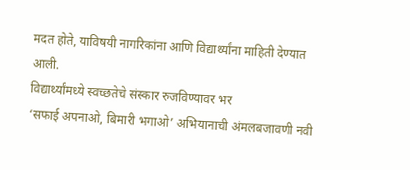मदत होते, याविषयी नागरिकांना आणि विद्यार्थ्यांना माहिती देण्यात आली.
विद्यार्थ्यांमध्ये स्वच्छतेचे संस्कार रुजविण्यावर भर
‘सफाई अपनाओ, बिमारी भगाओ’ अभियानाची अंमलबजावणी नवी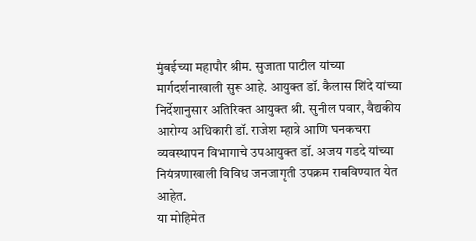मुंबईच्या महापौर श्रीम. सुजाता पाटील यांच्या मार्गदर्शनाखाली सुरू आहे. आयुक्त डॉ. कैलास शिंदे यांच्या निर्देशानुसार अतिरिक्त आयुक्त श्री. सुनील पवार, वैद्यकीय आरोग्य अधिकारी डॉ. राजेश म्हात्रे आणि घनकचरा व्यवस्थापन विभागाचे उपआयुक्त डॉ. अजय गडदे यांच्या नियंत्रणाखाली विविध जनजागृती उपक्रम राबविण्यात येत आहेत.
या मोहिमेत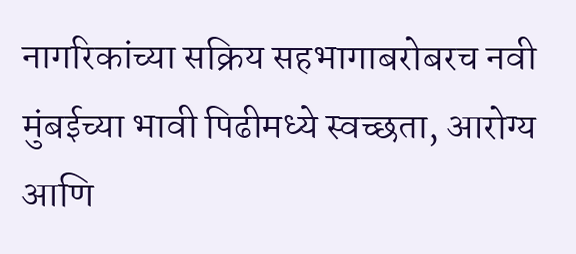नागरिकांच्या सक्रिय सहभागाबरोबरच नवी मुंबईच्या भावी पिढीमध्ये स्वच्छता, आरोग्य आणि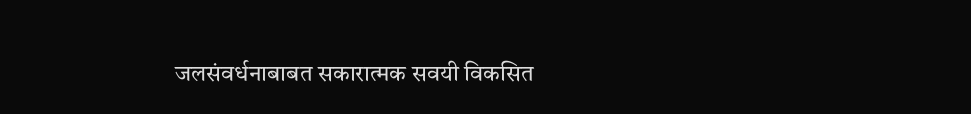जलसंवर्धनाबाबत सकारात्मक सवयी विकसित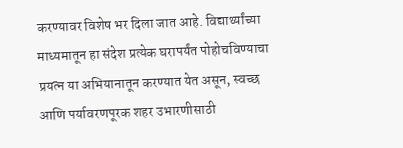करण्यावर विशेष भर दिला जात आहे. विद्यार्थ्यांच्या माध्यमातून हा संदेश प्रत्येक घरापर्यंत पोहोचविण्याचा प्रयत्न या अभियानातून करण्यात येत असून, स्वच्छ आणि पर्यावरणपूरक शहर उभारणीसाठी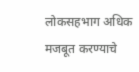लोकसहभाग अधिक मजबूत करण्याचे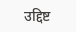उद्दिष्ट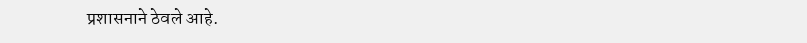प्रशासनाने ठेवले आहे.